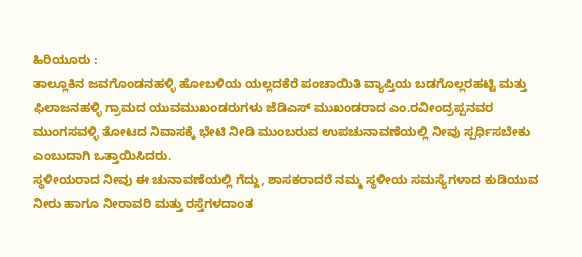ಹಿರಿಯೂರು :
ತಾಲ್ಲೂಕಿನ ಜವಗೊಂಡನಹಳ್ಳಿ ಹೋಬಳಿಯ ಯಲ್ಲದಕೆರೆ ಪಂಚಾಯಿತಿ ವ್ಯಾಪ್ತಿಯ ಬಡಗೊಲ್ಲರಹಟ್ಟಿ ಮತ್ತು ಫಿಲಾಜನಹಳ್ಳಿ ಗ್ರಾಮದ ಯುವಮುಖಂಡರುಗಳು ಜೆಡಿಎಸ್ ಮುಖಂಡರಾದ ಎಂ.ರವೀಂದ್ರಪ್ಪನವರ ಮುಂಗಸವಳ್ಳಿ ತೋಟದ ನಿವಾಸಕ್ಕೆ ಭೇಟಿ ನೀಡಿ ಮುಂಬರುವ ಉಪಚುನಾವಣೆಯಲ್ಲಿ ನೀವು ಸ್ಪರ್ಧಿಸಬೇಕು ಎಂಬುದಾಗಿ ಒತ್ತಾಯಿಸಿದರು.
ಸ್ಥಳೀಯರಾದ ನೀವು ಈ ಚುನಾವಣೆಯಲ್ಲಿ ಗೆದ್ದು, ಶಾಸಕರಾದರೆ ನಮ್ಮ ಸ್ಥಳೀಯ ಸಮಸ್ಯೆಗಳಾದ ಕುಡಿಯುವ ನೀರು ಹಾಗೂ ನೀರಾವರಿ ಮತ್ತು ರಸ್ತೆಗಳದಾಂತ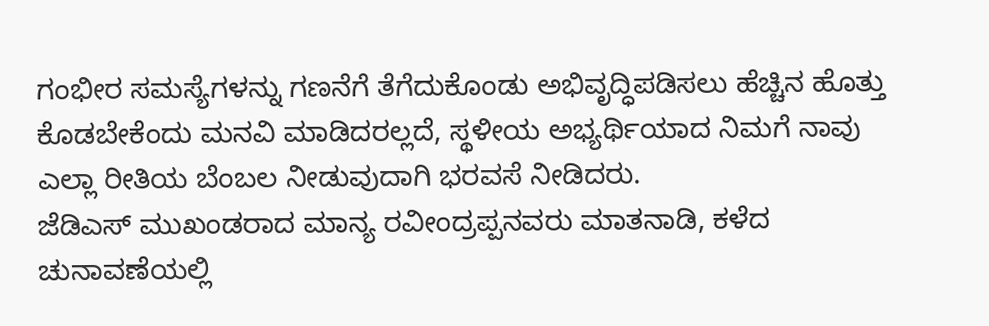ಗಂಭೀರ ಸಮಸ್ಯೆಗಳನ್ನು ಗಣನೆಗೆ ತೆಗೆದುಕೊಂಡು ಅಭಿವೃದ್ಧಿಪಡಿಸಲು ಹೆಚ್ಚಿನ ಹೊತ್ತು ಕೊಡಬೇಕೆಂದು ಮನವಿ ಮಾಡಿದರಲ್ಲದೆ, ಸ್ಥಳೀಯ ಅಭ್ಯರ್ಥಿಯಾದ ನಿಮಗೆ ನಾವು ಎಲ್ಲಾ ರೀತಿಯ ಬೆಂಬಲ ನೀಡುವುದಾಗಿ ಭರವಸೆ ನೀಡಿದರು.
ಜೆಡಿಎಸ್ ಮುಖಂಡರಾದ ಮಾನ್ಯ ರವೀಂದ್ರಪ್ಪನವರು ಮಾತನಾಡಿ, ಕಳೆದ ಚುನಾವಣೆಯಲ್ಲಿ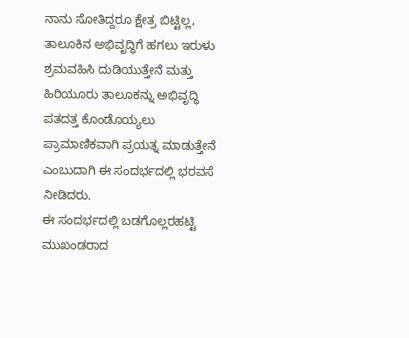ನಾನು ಸೋತಿದ್ದರೂ ಕ್ಷೇತ್ರ ಬಿಟ್ಟಿಲ್ಲ, ತಾಲೂಕಿನ ಅಭಿವೃದ್ಧಿಗೆ ಹಗಲು ಇರುಳು ಶ್ರಮವಹಿಸಿ ದುಡಿಯುತ್ತೇನೆ ಮತ್ತು ಹಿರಿಯೂರು ತಾಲೂಕನ್ನು ಅಭಿವೃದ್ಧಿ ಪತದತ್ತ ಕೊಂಡೊಯ್ಯಲು ಪ್ರಾಮಾಣಿಕವಾಗಿ ಪ್ರಯತ್ನ ಮಾಡುತ್ತೇನೆ ಎಂಬುದಾಗಿ ಈ ಸಂದರ್ಭದಲ್ಲಿ ಭರವಸೆ ನೀಡಿದರು.
ಈ ಸಂದರ್ಭದಲ್ಲಿ ಬಡಗೊಲ್ಲರಹಟ್ಟಿ ಮುಖಂಡರಾದ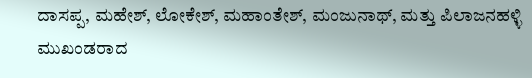ದಾಸಪ್ಪ, ಮಹೇಶ್, ಲೋಕೇಶ್, ಮಹಾಂತೇಶ್, ಮಂಜುನಾಥ್, ಮತ್ತು ಪಿಲಾಜನಹಳ್ಳಿ ಮುಖಂಡರಾದ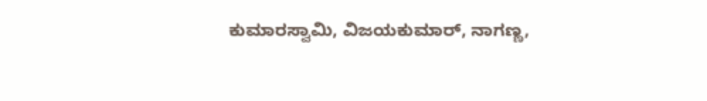ಕುಮಾರಸ್ವಾಮಿ, ವಿಜಯಕುಮಾರ್, ನಾಗಣ್ಣ,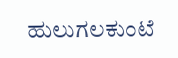ಹುಲುಗಲಕುಂಟೆ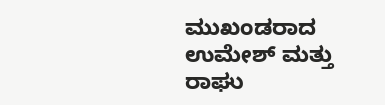ಮುಖಂಡರಾದ ಉಮೇಶ್ ಮತ್ತು ರಾಘು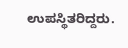ಉಪಸ್ಥಿತರಿದ್ದರು.